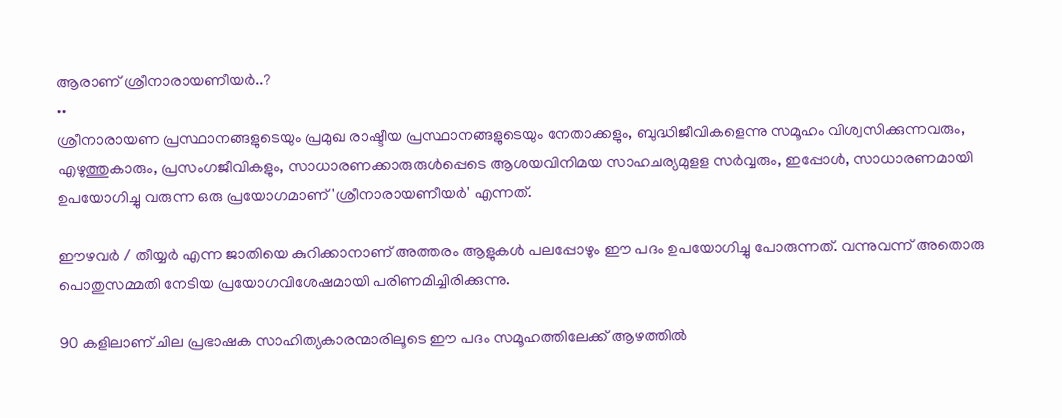ആരാണ് ശ്രീനാരായണീയര്‍..?
••
ശ്രീനാരായണ പ്രസ്ഥാനങ്ങളുടെയും പ്രമുഖ രാഷ്ടീയ പ്രസ്ഥാനങ്ങളുടെയും നേതാക്കളും, ബുദ്ധിജീവികളെന്നു സമൂഹം വിശ്വസിക്കുന്നവരും, എഴുത്തുകാരും, പ്രസംഗജീവികളും, സാധാരണക്കാരുരുള്‍പ്പെടെ ആശയവിനിമയ സാഹചര്യമുളള സര്‍വ്വരും, ഇപ്പോള്‍, സാധാരണമായി ഉപയോഗിച്ചു വരുന്ന ഒരു പ്രയോഗമാണ് 'ശ്രീനാരായണീയര്‍' എന്നത്.

ഈഴവര്‍ / തീയ്യര്‍ എന്ന ജാതിയെ കുറിക്കാനാണ് അത്തരം ആളുകള്‍ പലപ്പോഴും ഈ പദം ഉപയോഗിച്ചു പോരുന്നത്. വന്നുവന്ന് അതൊരു പൊതുസമ്മതി നേടിയ പ്രയോഗവിശേഷമായി പരിണമിച്ചിരിക്കുന്നു.

90 കളിലാണ് ചില പ്രഭാഷക സാഹിത്യകാരന്മാരിലൂടെ ഈ പദം സമൂഹത്തിലേക്ക് ആഴത്തില്‍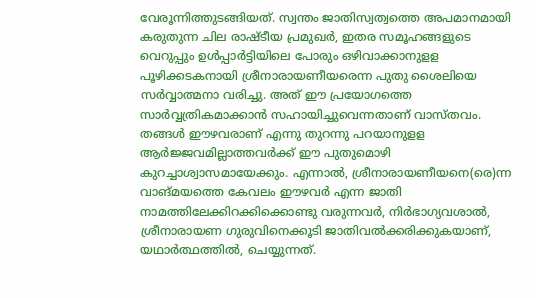വേരൂന്നിത്തുടങ്ങിയത്. സ്വന്തം ജാതിസ്വത്വത്തെ അപമാനമായി കരുതുന്ന ചില രാഷ്ടീയ പ്രമുഖര്‍, ഇതര സമൂഹങ്ങളുടെ വെറുപ്പും ഉള്‍പ്പാര്‍ട്ടിയിലെ പോരും ഒഴിവാക്കാനുളള പൂഴിക്കടകനായി ശ്രീനാരായണീയരെന്ന പുതു ശൈലിയെ സര്‍വ്വാത്മനാ വരിച്ചു. അത് ഈ പ്രയോഗത്തെ സാര്‍വ്വത്രികമാക്കാന്‍ സഹായിച്ചുവെന്നതാണ് വാസ്തവം.  തങ്ങള്‍ ഈഴവരാണ് എന്നു തുറന്നു പറയാനുളള ആര്‍ജ്ജവമില്ലാത്തവര്‍ക്ക് ഈ പുതുമൊഴി കുറച്ചാശ്വാസമായേക്കും. എന്നാല്‍, ശ്രീനാരായണീയനെ(രെ)ന്ന വാങ്മയത്തെ കേവലം ഈഴവര്‍ എന്ന ജാതി നാമത്തിലേക്കിറക്കിക്കൊണ്ടു വരുന്നവര്‍, നിര്‍ഭാഗ്യവശാല്‍, ശ്രീനാരായണ ഗുരുവിനെക്കൂടി ജാതിവല്‍ക്കരിക്കുകയാണ്, യഥാര്‍ത്ഥത്തില്‍, ചെയ്യുന്നത്.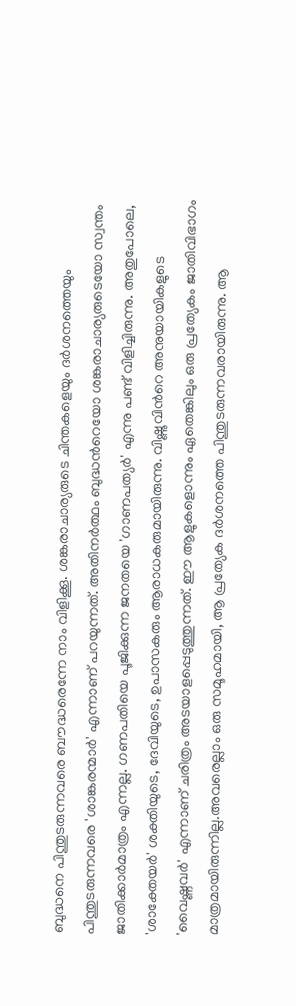ബുദ്ധനെ പിന്തുടരുന്നവരെ ബൗദ്ധരെന്നേ നാം വിളിക്കൂ. ശങ്കരാചാര്യരുടെ ചിന്തകളെയും ദര്‍ശനത്തെയും പിന്തുടരുന്നവരെ 'ശാങ്കരന്മാര്‍' എന്നാണ് പറയുന്നത്. അതിനര്‍ത്ഥം ബുദ്ധന്‍റെയോ ശങ്കരാചാര്യരുടെയോ സ്വന്തം  ജാതിക്കാര്‍മാത്രം എന്നല്ല. ഗണപതിയെ പൂജിക്കുന്ന ജനതയെ 'ഗാണപത്യര്‍' എന്നു പണ്ട് വിളിച്ചിരുന്നു. അതുപോലെ, 'ശാക്തേയര്‍' ശക്തിയുടെ, ദേവിയുടെ, ഉപാസകരും ആരാധകരുമായിരുന്നു. വിഷ്ണുവിന്‍റെ അനുയായികളുടെ  'വൈഷ്ണവര്‍' എന്നാണ് ചരിത്രം അടയാളപ്പെടുത്തുന്നത്. ഈ ആളുകളൊന്നും ഏതെങ്കിലും ഒരു പ്രത്യേകം ജാതിവിഭാഗം മാത്രമായിരുന്നില്ല.അവരെല്ലാം ഒരു സമൂഹമായി, ആ പ്രത്യേക ദര്‍ശനത്തെ പിന്തുടരുന്നവരായിരുന്നു. ആ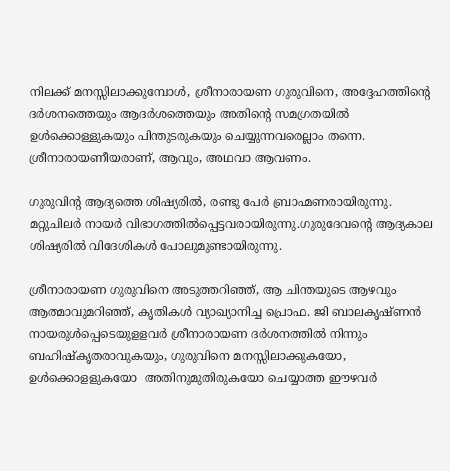നിലക്ക് മനസ്സിലാക്കുമ്പോള്‍, ശ്രീനാരായണ ഗുരുവിനെ, അദ്ദേഹത്തിന്‍റെ ദര്‍ശനത്തെയും ആദര്‍ശത്തെയും അതിന്‍റെ സമഗ്രതയില്‍ ഉള്‍ക്കൊള്ളുകയും പിന്തുടരുകയും ചെയ്യുന്നവരെല്ലാം തന്നെ. ശ്രീനാരായണീയരാണ്, ആവും, അഥവാ ആവണം.

ഗുരുവിന്‍റ ആദ്യത്തെ ശിഷ്യരില്‍, രണ്ടു പേര്‍ ബ്രാഹ്മണരായിരുന്നു. മറ്റുചിലര്‍ നായര്‍ വിഭാഗത്തില്‍പ്പെട്ടവരായിരുന്നു.ഗുരുദേവന്‍റെ ആദ്യകാല ശിഷ്യരില്‍ വിദേശികള്‍ പോലുമുണ്ടായിരുന്നു.

ശ്രീനാരായണ ഗുരുവിനെ അടുത്തറിഞ്ഞ്, ആ ചിന്തയുടെ ആഴവും ആത്മാവുമറിഞ്ഞ്, കൃതികള്‍ വ്യാഖ്യാനിച്ച പ്രൊഫ. ജി ബാലകൃഷ്ണന്‍ നായരുള്‍പ്പെടെയുളളവര്‍ ശ്രീനാരായണ ദര്‍ശനത്തില്‍ നിന്നും ബഹിഷ്കൃതരാവുകയും, ഗുരുവിനെ മനസ്സിലാക്കുകയോ, ഉള്‍ക്കൊളളുകയോ  അതിനുമുതിരുകയോ ചെയ്യാത്ത ഈഴവര്‍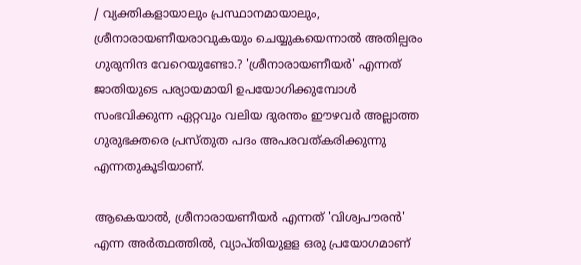/ വ്യക്തികളായാലും പ്രസ്ഥാനമായാലും, ശ്രീനാരായണീയരാവുകയും ചെയ്യുകയെന്നാല്‍ അതില്പരം ഗുരുനിന്ദ വേറെയുണ്ടോ.? 'ശ്രീനാരായണീയര്‍' എന്നത് ജാതിയുടെ പര്യായമായി ഉപയോഗിക്കുമ്പോള്‍ സംഭവിക്കുന്ന ഏറ്റവും വലിയ ദുരന്തം ഈഴവര്‍ അല്ലാത്ത ഗുരുഭക്തരെ പ്രസ്തുത പദം അപരവത്കരിക്കുന്നു എന്നതുകൂടിയാണ്.

ആകെയാല്‍, ശ്രീനാരായണീയര്‍ എന്നത് 'വിശ്വപൗരന്‍' എന്ന അര്‍ത്ഥത്തില്‍, വ്യാപ്തിയുളള ഒരു പ്രയോഗമാണ്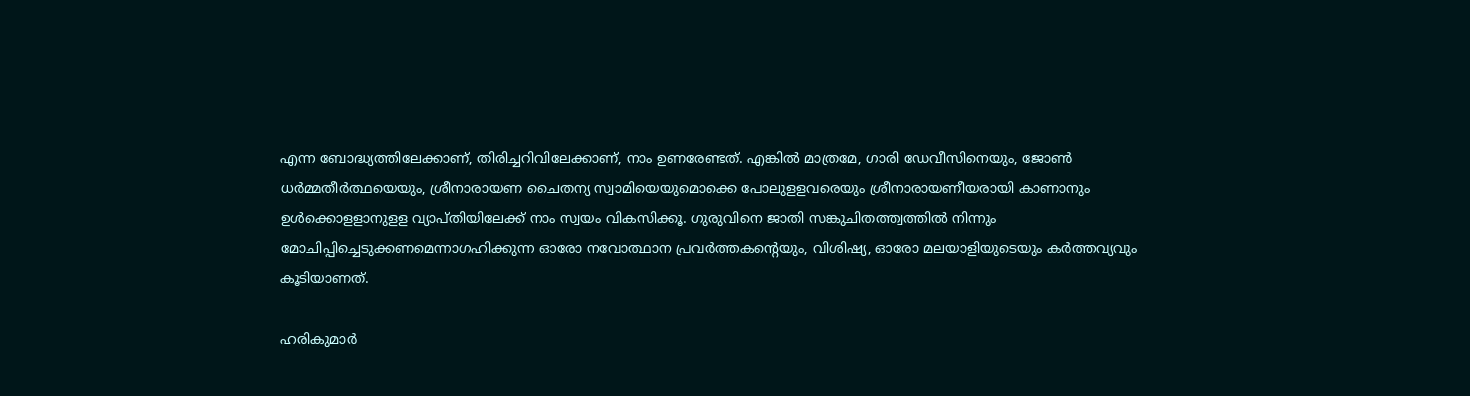എന്ന ബോദ്ധ്യത്തിലേക്കാണ്, തിരിച്ചറിവിലേക്കാണ്, നാം ഉണരേണ്ടത്. എങ്കില്‍ മാത്രമേ, ഗാരി ഡേവീസിനെയും, ജോണ്‍ ധര്‍മ്മതീര്‍ത്ഥയെയും, ശ്രീനാരായണ ചൈതന്യ സ്വാമിയെയുമൊക്കെ പോലുളളവരെയും ശ്രീനാരായണീയരായി കാണാനും ഉള്‍ക്കൊളളാനുളള വ്യാപ്തിയിലേക്ക് നാം സ്വയം വികസിക്കൂ. ഗുരുവിനെ ജാതി സങ്കുചിതത്ത്വത്തില്‍ നിന്നും മോചിപ്പിച്ചെടുക്കണമെന്നാഗഹിക്കുന്ന ഓരോ നവോത്ഥാന പ്രവര്‍ത്തകന്‍റെയും, വിശിഷ്യ, ഓരോ മലയാളിയുടെയും കര്‍ത്തവ്യവും കൂടിയാണത്.

ഹരികുമാര്‍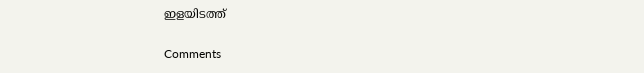ഇളയിടത്ത്

Comments